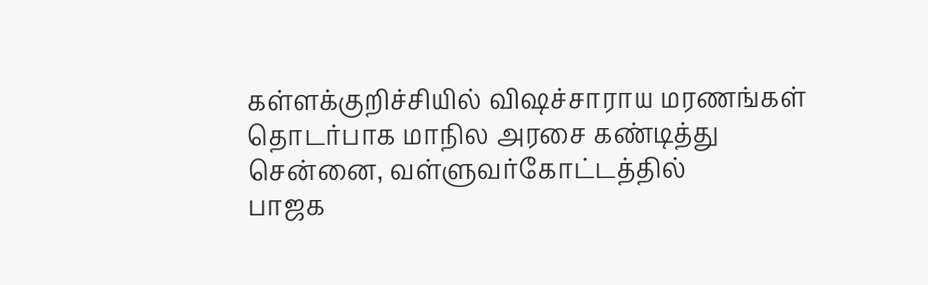கள்ளக்குறிச்சியில் விஷச்சாராய மரணங்கள் தொடர்பாக மாநில அரசை கண்டித்து சென்னை, வள்ளுவர்கோட்டத்தில்
பாஜக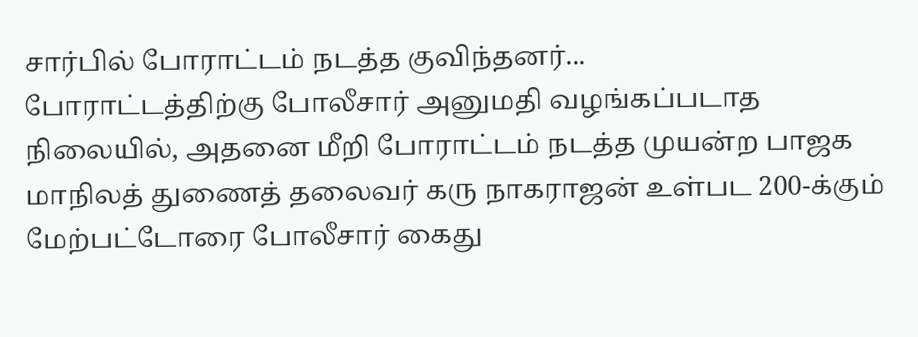சார்பில் போராட்டம் நடத்த குவிந்தனர்...
போராட்டத்திற்கு போலீசார் அனுமதி வழங்கப்படாத நிலையில், அதனை மீறி போராட்டம் நடத்த முயன்ற பாஜக
மாநிலத் துணைத் தலைவர் கரு நாகராஜன் உள்பட 200-க்கும் மேற்பட்டோரை போலீசார் கைது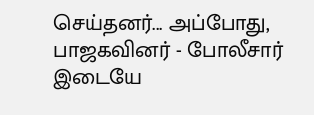செய்தனர்... அப்போது, பாஜகவினர் - போலீசார் இடையே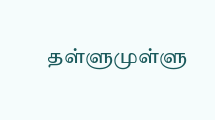தள்ளுமுள்ளு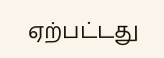ஏற்பட்டது